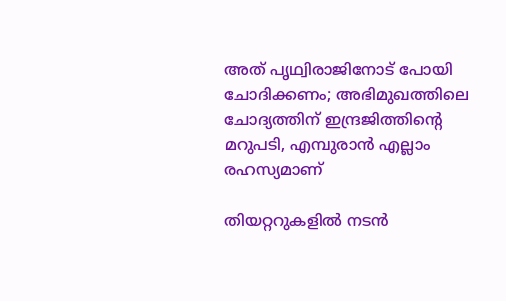അത് പൃഥ്വിരാജിനോട് പോയി ചോദിക്കണം; അഭിമുഖത്തിലെ ചോദ്യത്തിന് ഇന്ദ്രജിത്തിന്റെ മറുപടി, എമ്പുരാൻ എല്ലാം രഹസ്യമാണ്

തിയറ്ററുകളില്‍ നടന്‍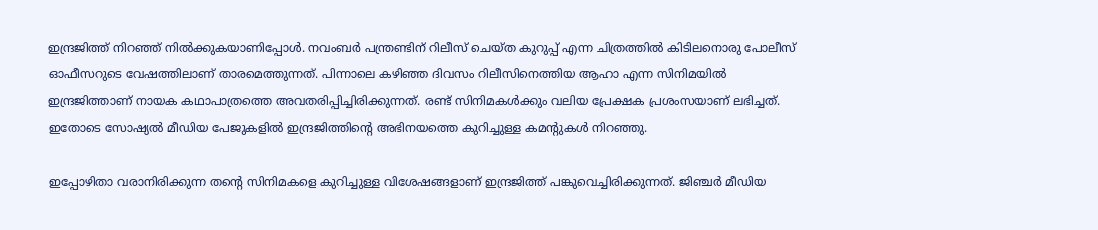ഇന്ദ്രജിത്ത് നിറഞ്ഞ് നില്‍ക്കുകയാണിപ്പോള്‍. നവംബര്‍ പന്ത്രണ്ടിന് റിലീസ് ചെയ്ത കുറുപ്പ് എന്ന ചിത്രത്തില്‍ കിടിലനൊരു പോലീസ് ഓഫീസറുടെ വേഷത്തിലാണ് താരമെത്തുന്നത്. പിന്നാലെ കഴിഞ്ഞ ദിവസം റിലീസിനെത്തിയ ആഹാ എന്ന സിനിമയില്‍ ഇന്ദ്രജിത്താണ് നായക കഥാപാത്രത്തെ അവതരിപ്പിച്ചിരിക്കുന്നത്. രണ്ട് സിനിമകള്‍ക്കും വലിയ പ്രേക്ഷക പ്രശംസയാണ് ലഭിച്ചത്. ഇതോടെ സോഷ്യല്‍ മീഡിയ പേജുകളില്‍ ഇന്ദ്രജിത്തിന്റെ അഭിനയത്തെ കുറിച്ചുള്ള കമന്റുകള്‍ നിറഞ്ഞു.

ഇപ്പോഴിതാ വരാനിരിക്കുന്ന തന്റെ സിനിമകളെ കുറിച്ചുള്ള വിശേഷങ്ങളാണ് ഇന്ദ്രജിത്ത് പങ്കുവെച്ചിരിക്കുന്നത്. ജിഞ്ചര്‍ മീഡിയ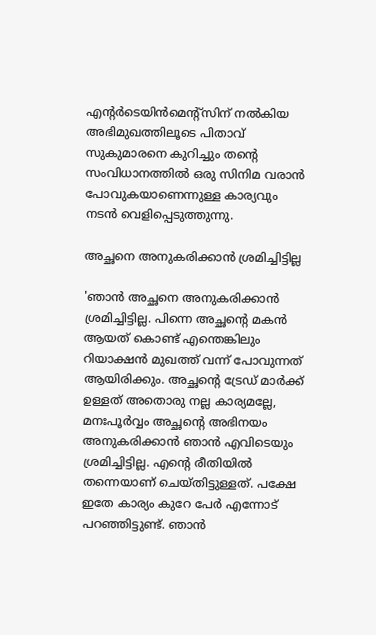എന്റര്‍ടെയിന്‍മെന്റ്‌സിന് നല്‍കിയ അഭിമുഖത്തിലൂടെ പിതാവ് സുകുമാരനെ കുറിച്ചും തന്റെ സംവിധാനത്തില്‍ ഒരു സിനിമ വരാന്‍ പോവുകയാണെന്നുള്ള കാര്യവും നടന്‍ വെളിപ്പെടുത്തുന്നു.

അച്ഛനെ അനുകരിക്കാന്‍ ശ്രമിച്ചിട്ടില്ല

'ഞാന്‍ അച്ഛനെ അനുകരിക്കാന്‍ ശ്രമിച്ചിട്ടില്ല. പിന്നെ അച്ഛന്റെ മകന്‍ ആയത് കൊണ്ട് എന്തെങ്കിലും റിയാക്ഷന്‍ മുഖത്ത് വന്ന് പോവുന്നത് ആയിരിക്കും. അച്ഛന്റെ ട്രേഡ് മാര്‍ക്ക് ഉള്ളത് അതൊരു നല്ല കാര്യമല്ലേ, മനഃപൂര്‍വ്വം അച്ഛന്റെ അഭിനയം അനുകരിക്കാന്‍ ഞാന്‍ എവിടെയും ശ്രമിച്ചിട്ടില്ല. എന്റെ രീതിയില്‍ തന്നെയാണ് ചെയ്തിട്ടുള്ളത്. പക്ഷേ ഇതേ കാര്യം കുറേ പേര്‍ എന്നോട് പറഞ്ഞിട്ടുണ്ട്. ഞാന്‍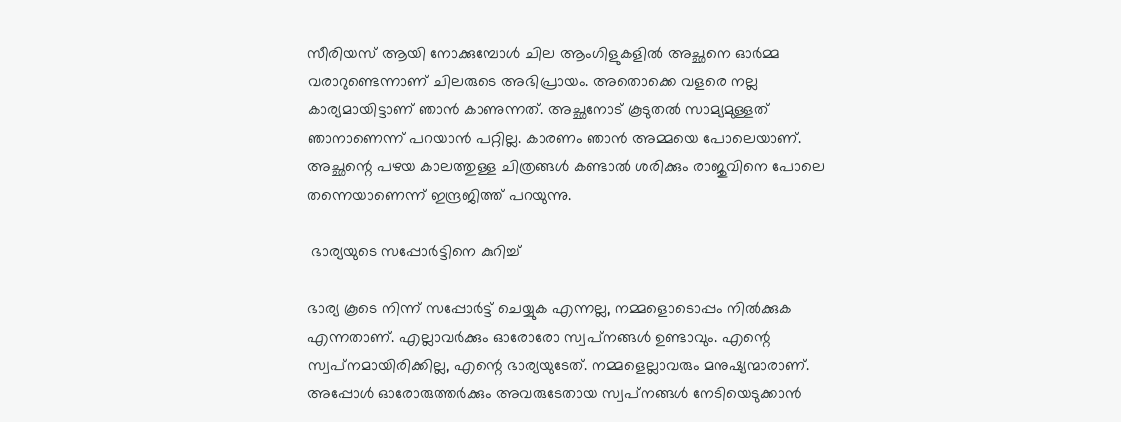സീരിയസ് ആയി നോക്കുമ്പോള്‍ ചില ആംഗിളുകളില്‍ അച്ഛനെ ഓര്‍മ്മ വരാറുണ്ടെന്നാണ് ചിലരുടെ അഭിപ്രായം. അതൊക്കെ വളരെ നല്ല കാര്യമായിട്ടാണ് ഞാന്‍ കാണുന്നത്. അച്ഛനോട് കൂടുതല്‍ സാമ്യമുള്ളത് ഞാനാണെന്ന് പറയാന്‍ പറ്റില്ല. കാരണം ഞാന്‍ അമ്മയെ പോലെയാണ്. അച്ഛന്റെ പഴയ കാലത്തുള്ള ചിത്രങ്ങള്‍ കണ്ടാല്‍ ശരിക്കും രാജുവിനെ പോലെ തന്നെയാണെന്ന് ഇന്ദ്രജിത്ത് പറയുന്നു.

 ഭാര്യയുടെ സപ്പോർട്ടിനെ കുറിച്ച്

ഭാര്യ കൂടെ നിന്ന് സപ്പോര്‍ട്ട് ചെയ്യുക എന്നല്ല, നമ്മളൊടൊപ്പം നില്‍ക്കുക എന്നതാണ്. എല്ലാവര്‍ക്കും ഓരോരോ സ്വപ്‌നങ്ങള്‍ ഉണ്ടാവും. എന്റെ സ്വപ്‌നമായിരിക്കില്ല, എന്റെ ഭാര്യയുടേത്. നമ്മളെല്ലാവരും മനുഷ്യന്മാരാണ്. അപ്പോള്‍ ഓരോരുത്തര്‍ക്കും അവരുടേതായ സ്വപ്‌നങ്ങള്‍ നേടിയെടുക്കാന്‍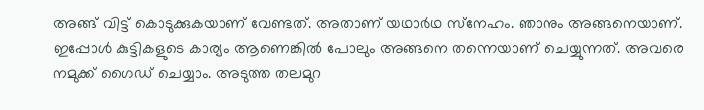അങ്ങ് വിട്ട് കൊടുക്കുകയാണ് വേണ്ടത്. അതാണ് യഥാര്‍ഥ സ്‌നേഹം. ഞാനും അങ്ങനെയാണ്. ഇപ്പോള്‍ കുട്ടികളുടെ കാര്യം ആണെങ്കില്‍ പോലും അങ്ങനെ തന്നെയാണ് ചെയ്യുന്നത്. അവരെ നമുക്ക് ഗൈഡ് ചെയ്യാം. അടുത്ത തലമുറ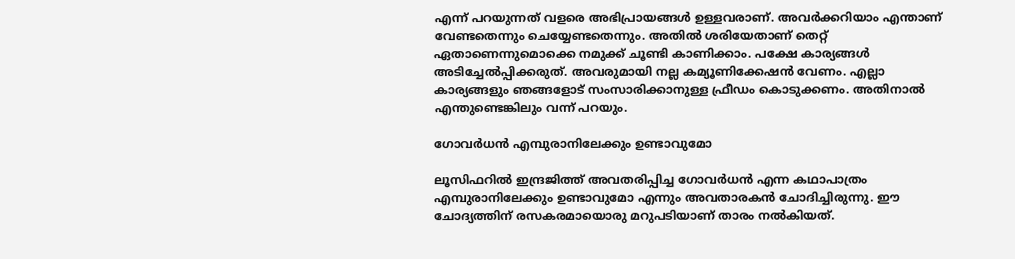എന്ന് പറയുന്നത് വളരെ അഭിപ്രായങ്ങള്‍ ഉള്ളവരാണ്. അവര്‍ക്കറിയാം എന്താണ് വേണ്ടതെന്നും ചെയ്യേണ്ടതെന്നും. അതില്‍ ശരിയേതാണ് തെറ്റ് ഏതാണെന്നുമൊക്കെ നമുക്ക് ചൂണ്ടി കാണിക്കാം. പക്ഷേ കാര്യങ്ങള്‍ അടിച്ചേല്‍പ്പിക്കരുത്. അവരുമായി നല്ല കമ്യൂണിക്കേഷന്‍ വേണം. എല്ലാ കാര്യങ്ങളും ഞങ്ങളോട് സംസാരിക്കാനുള്ള ഫ്രീഡം കൊടുക്കണം. അതിനാല്‍ എന്തുണ്ടെങ്കിലും വന്ന് പറയും.

ഗോവര്‍ധന്‍ എമ്പുരാനിലേക്കും ഉണ്ടാവുമോ

ലൂസിഫറില്‍ ഇന്ദ്രജിത്ത് അവതരിപ്പിച്ച ഗോവര്‍ധന്‍ എന്ന കഥാപാത്രം എമ്പുരാനിലേക്കും ഉണ്ടാവുമോ എന്നും അവതാരകന്‍ ചോദിച്ചിരുന്നു. ഈ ചോദ്യത്തിന് രസകരമായൊരു മറുപടിയാണ് താരം നല്‍കിയത്.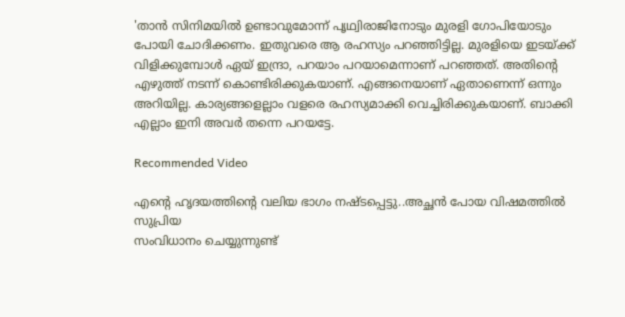'താന്‍ സിനിമയില്‍ ഉണ്ടാവുമോന്ന് പൃഥ്വിരാജിനോടും മുരളി ഗോപിയോടും പോയി ചോദിക്കണം. ഇതുവരെ ആ രഹസ്യം പറഞ്ഞിട്ടില്ല. മുരളിയെ ഇടയ്ക്ക് വിളിക്കുമ്പോള്‍ ഏയ് ഇന്ദ്രാ, പറയാം പറയാമെന്നാണ് പറഞ്ഞത്. അതിന്റെ എഴുത്ത് നടന്ന് കൊണ്ടിരിക്കുകയാണ്. എങ്ങനെയാണ് ഏതാണെന്ന് ഒന്നും അറിയില്ല. കാര്യങ്ങളെല്ലാം വളരെ രഹസ്യമാക്കി വെച്ചിരിക്കുകയാണ്. ബാക്കി എല്ലാം ഇനി അവര്‍ തന്നെ പറയട്ടേ.

Recommended Video

എന്റെ ഹൃദയത്തിന്റെ വലിയ ഭാഗം നഷ്ടപ്പെട്ടു..അച്ഛൻ പോയ വിഷമത്തിൽ സുപ്രിയ
സംവിധാനം ചെയ്യുന്നുണ്ട്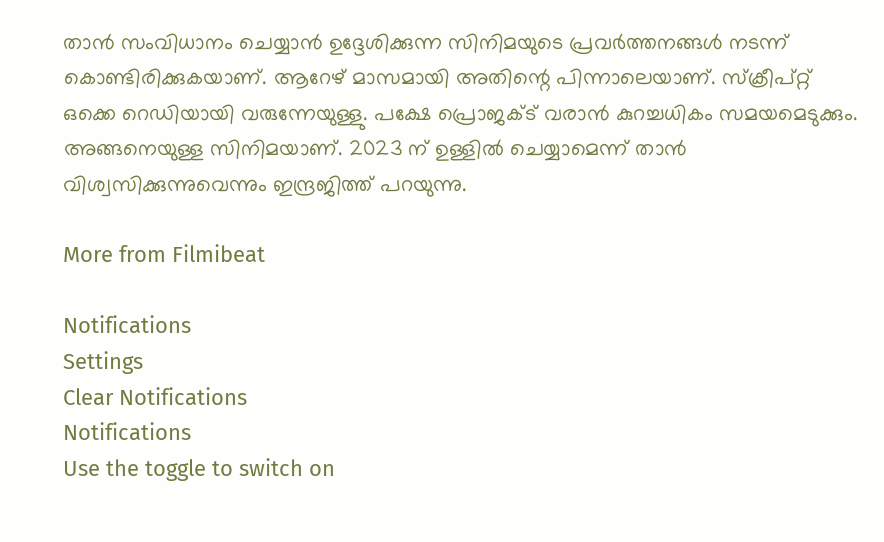താന്‍ സംവിധാനം ചെയ്യാന്‍ ഉദ്ദേശിക്കുന്ന സിനിമയുടെ പ്രവര്‍ത്തനങ്ങള്‍ നടന്ന് കൊണ്ടിരിക്കുകയാണ്. ആറേഴ് മാസമായി അതിന്റെ പിന്നാലെയാണ്. സ്‌ക്രീപ്റ്റ് ഒക്കെ റെഡിയായി വരുന്നേയുള്ളു. പക്ഷേ പ്രൊജക്ട് വരാന്‍ കുറച്ചധികം സമയമെടുക്കും. അങ്ങനെയുള്ള സിനിമയാണ്. 2023 ന് ഉള്ളില്‍ ചെയ്യാമെന്ന് താന്‍ വിശ്വസിക്കുന്നുവെന്നും ഇന്ദ്രജിത്ത് പറയുന്നു.

More from Filmibeat

Notifications
Settings
Clear Notifications
Notifications
Use the toggle to switch on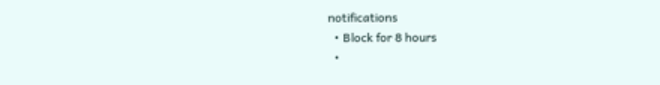notifications
  • Block for 8 hours
  •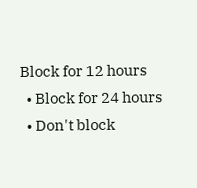Block for 12 hours
  • Block for 24 hours
  • Don't block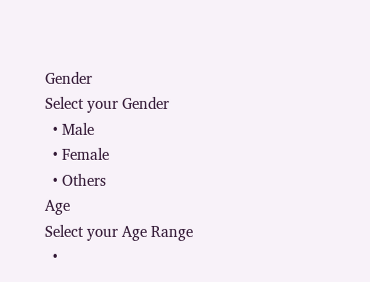Gender
Select your Gender
  • Male
  • Female
  • Others
Age
Select your Age Range
  •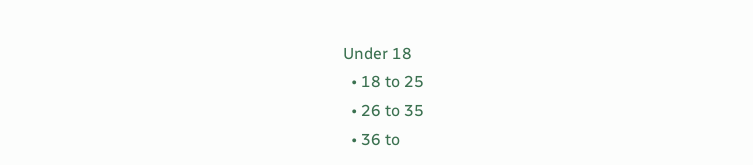Under 18
  • 18 to 25
  • 26 to 35
  • 36 to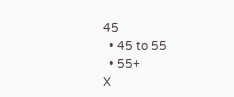45
  • 45 to 55
  • 55+
X